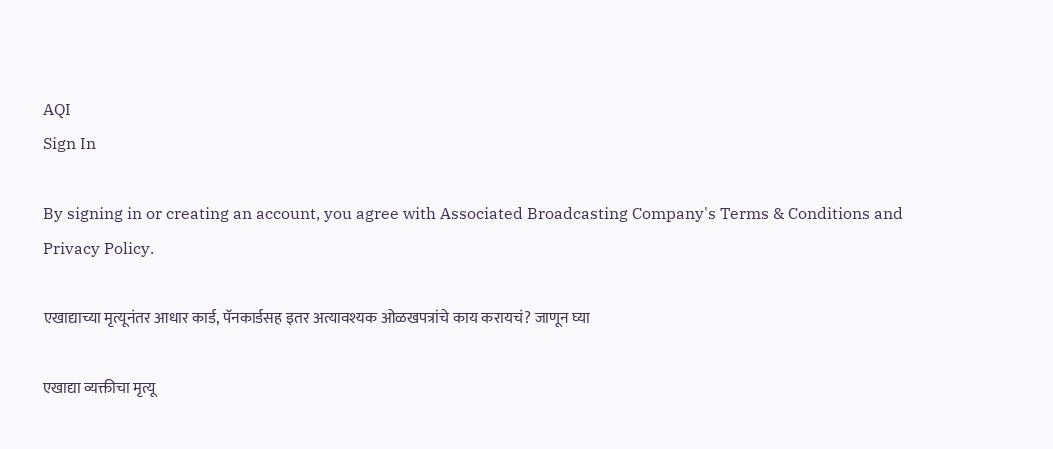AQI
Sign In

By signing in or creating an account, you agree with Associated Broadcasting Company's Terms & Conditions and Privacy Policy.

एखाद्याच्या मृत्यूनंतर आधार कार्ड, पॅनकार्डसह इतर अत्यावश्यक ओळखपत्रांचे काय करायचं? जाणून घ्या

एखाद्या व्यक्तीचा मृत्यू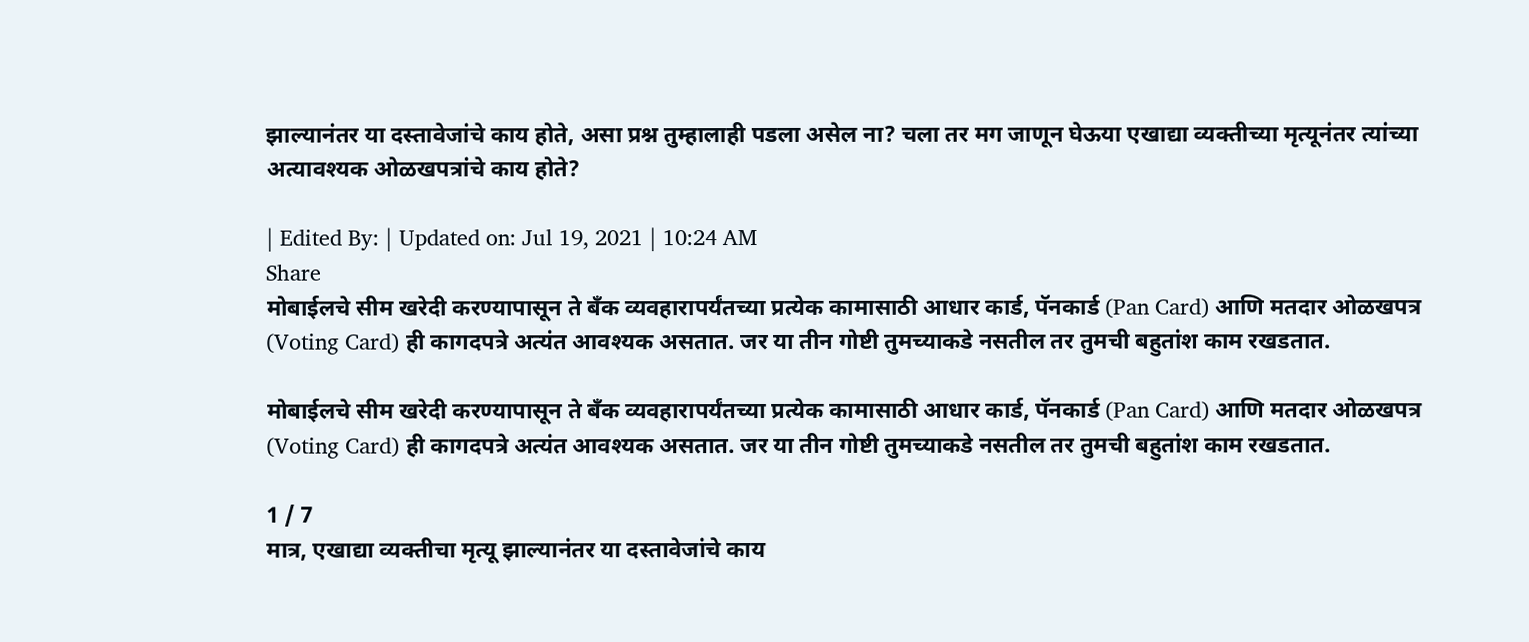झाल्यानंतर या दस्तावेजांचे काय होते, असा प्रश्न तुम्हालाही पडला असेल ना? चला तर मग जाणून घेऊया एखाद्या व्यक्तीच्या मृत्यूनंतर त्यांच्या अत्यावश्यक ओळखपत्रांचे काय होते?

| Edited By: | Updated on: Jul 19, 2021 | 10:24 AM
Share
मोबाईलचे सीम खरेदी करण्यापासून ते बँक व्यवहारापर्यंतच्या प्रत्येक कामासाठी आधार कार्ड, पॅनकार्ड (Pan Card) आणि मतदार ओळखपत्र (Voting Card) ही कागदपत्रे अत्यंत आवश्यक असतात. जर या तीन गोष्टी तुमच्याकडे नसतील तर तुमची बहुतांश काम रखडतात.

मोबाईलचे सीम खरेदी करण्यापासून ते बँक व्यवहारापर्यंतच्या प्रत्येक कामासाठी आधार कार्ड, पॅनकार्ड (Pan Card) आणि मतदार ओळखपत्र (Voting Card) ही कागदपत्रे अत्यंत आवश्यक असतात. जर या तीन गोष्टी तुमच्याकडे नसतील तर तुमची बहुतांश काम रखडतात.

1 / 7
मात्र, एखाद्या व्यक्तीचा मृत्यू झाल्यानंतर या दस्तावेजांचे काय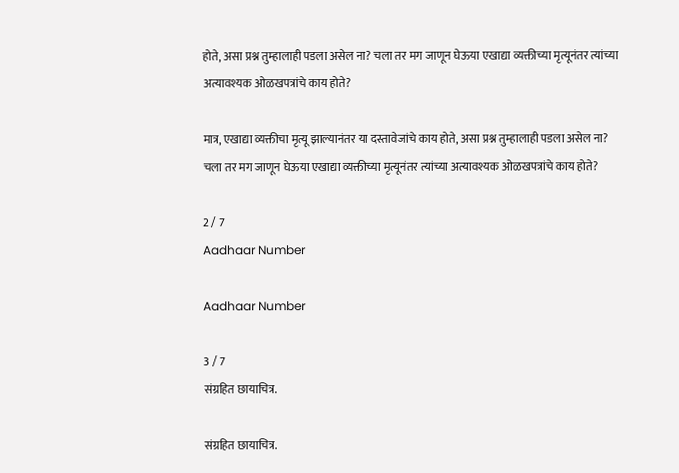होते, असा प्रश्न तुम्हालाही पडला असेल ना? चला तर मग जाणून घेऊया एखाद्या व्यक्तीच्या मृत्यूनंतर त्यांच्या अत्यावश्यक ओळखपत्रांचे काय होते?

मात्र, एखाद्या व्यक्तीचा मृत्यू झाल्यानंतर या दस्तावेजांचे काय होते, असा प्रश्न तुम्हालाही पडला असेल ना? चला तर मग जाणून घेऊया एखाद्या व्यक्तीच्या मृत्यूनंतर त्यांच्या अत्यावश्यक ओळखपत्रांचे काय होते?

2 / 7
Aadhaar Number

Aadhaar Number

3 / 7
संग्रहित छायाचित्र.

संग्रहित छायाचित्र.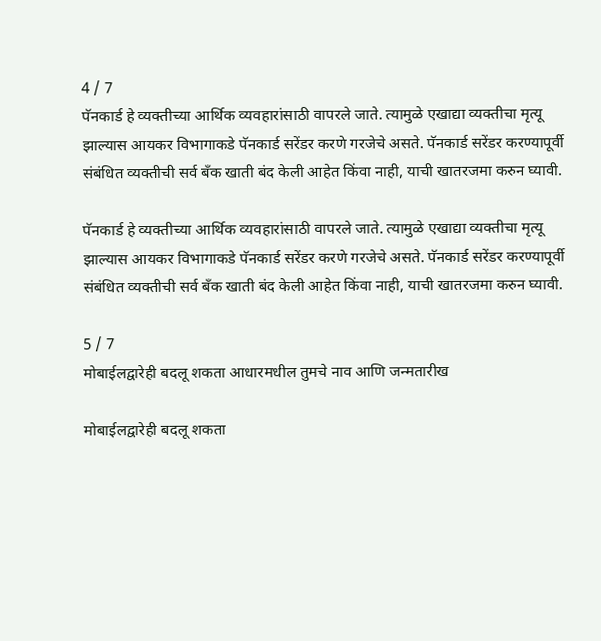4 / 7
पॅनकार्ड हे व्यक्तीच्या आर्थिक व्यवहारांसाठी वापरले जाते. त्यामुळे एखाद्या व्यक्तीचा मृत्यू झाल्यास आयकर विभागाकडे पॅनकार्ड सरेंडर करणे गरजेचे असते. पॅनकार्ड सरेंडर करण्यापूर्वी संबंधित व्यक्तीची सर्व बँक खाती बंद केली आहेत किंवा नाही, याची खातरजमा करुन घ्यावी.

पॅनकार्ड हे व्यक्तीच्या आर्थिक व्यवहारांसाठी वापरले जाते. त्यामुळे एखाद्या व्यक्तीचा मृत्यू झाल्यास आयकर विभागाकडे पॅनकार्ड सरेंडर करणे गरजेचे असते. पॅनकार्ड सरेंडर करण्यापूर्वी संबंधित व्यक्तीची सर्व बँक खाती बंद केली आहेत किंवा नाही, याची खातरजमा करुन घ्यावी.

5 / 7
मोबाईलद्वारेही बदलू शकता आधारमधील तुमचे नाव आणि जन्मतारीख

मोबाईलद्वारेही बदलू शकता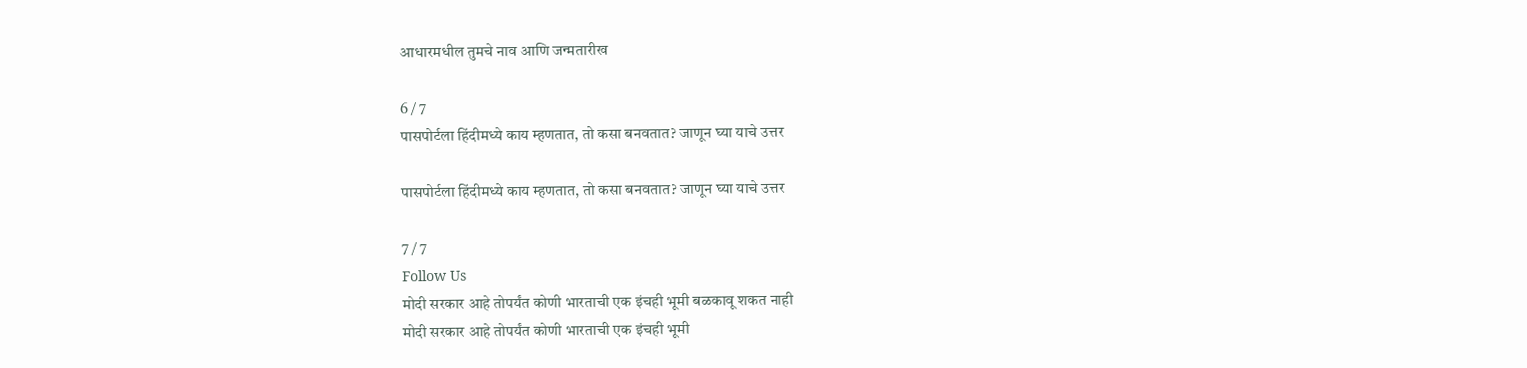आधारमधील तुमचे नाव आणि जन्मतारीख

6 / 7
पासपोर्टला हिंदीमध्ये काय म्हणतात, तो कसा बनवतात? जाणून घ्या याचे उत्तर

पासपोर्टला हिंदीमध्ये काय म्हणतात, तो कसा बनवतात? जाणून घ्या याचे उत्तर

7 / 7
Follow Us
मोदी सरकार आहे तोपर्यंत कोणी भारताची एक इंचही भूमी बळकावू शकत नाही
मोदी सरकार आहे तोपर्यंत कोणी भारताची एक इंचही भूमी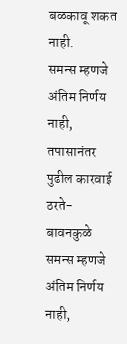बळकावू शकत नाही.
समन्स म्हणजे अंतिम निर्णय नाही, तपासानंतर पुढील कारवाई ठरते- बावनकुळे
समन्स म्हणजे अंतिम निर्णय नाही,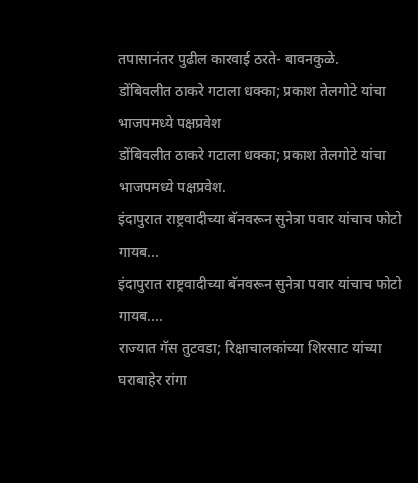तपासानंतर पुढील कारवाई ठरते- बावनकुळे.
डोंबिवलीत ठाकरे गटाला धक्का; प्रकाश तेलगोटे यांचा भाजपमध्ये पक्षप्रवेश
डोंबिवलीत ठाकरे गटाला धक्का; प्रकाश तेलगोटे यांचा भाजपमध्ये पक्षप्रवेश.
इंदापुरात राष्ट्रवादीच्या बॅनवरून सुनेत्रा पवार यांचाच फोटो गायब...
इंदापुरात राष्ट्रवादीच्या बॅनवरून सुनेत्रा पवार यांचाच फोटो गायब....
राज्यात गॅस तुटवडा; रिक्षाचालकांच्या शिरसाट यांच्या घराबाहेर रांगा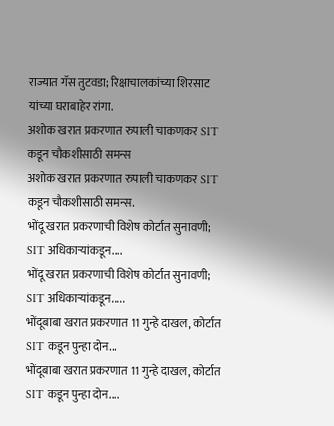राज्यात गॅस तुटवडा; रिक्षाचालकांच्या शिरसाट यांच्या घराबाहेर रांगा.
अशोक खरात प्रकरणात रुपाली चाकणकर SIT कडून चौकशीसाठी समन्स
अशोक खरात प्रकरणात रुपाली चाकणकर SIT कडून चौकशीसाठी समन्स.
भोंदू खरात प्रकरणाची विशेष कोर्टात सुनावणी; SIT अधिकाऱ्यांकडून....
भोंदू खरात प्रकरणाची विशेष कोर्टात सुनावणी; SIT अधिकाऱ्यांकडून.....
भोंदूबाबा खरात प्रकरणात 11 गुन्हे दाखल, कोर्टात SIT कडून पुन्हा दोन...
भोंदूबाबा खरात प्रकरणात 11 गुन्हे दाखल, कोर्टात SIT कडून पुन्हा दोन....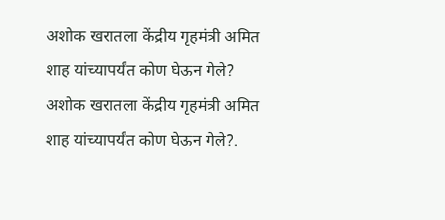अशोक खरातला केंद्रीय गृहमंत्री अमित शाह यांच्यापर्यंत कोण घेऊन गेले?
अशोक खरातला केंद्रीय गृहमंत्री अमित शाह यांच्यापर्यंत कोण घेऊन गेले?.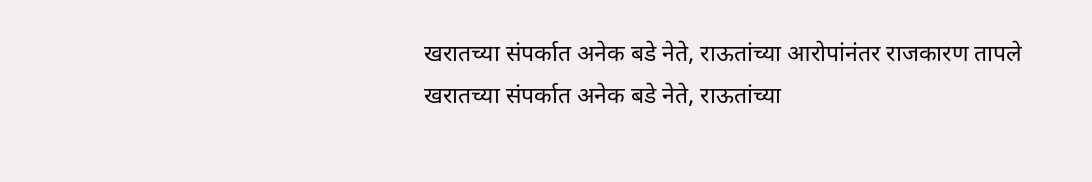खरातच्या संपर्कात अनेक बडे नेते, राऊतांच्या आरोपांनंतर राजकारण तापले
खरातच्या संपर्कात अनेक बडे नेते, राऊतांच्या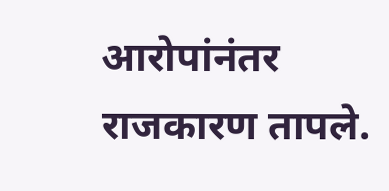आरोपांनंतर राजकारण तापले.